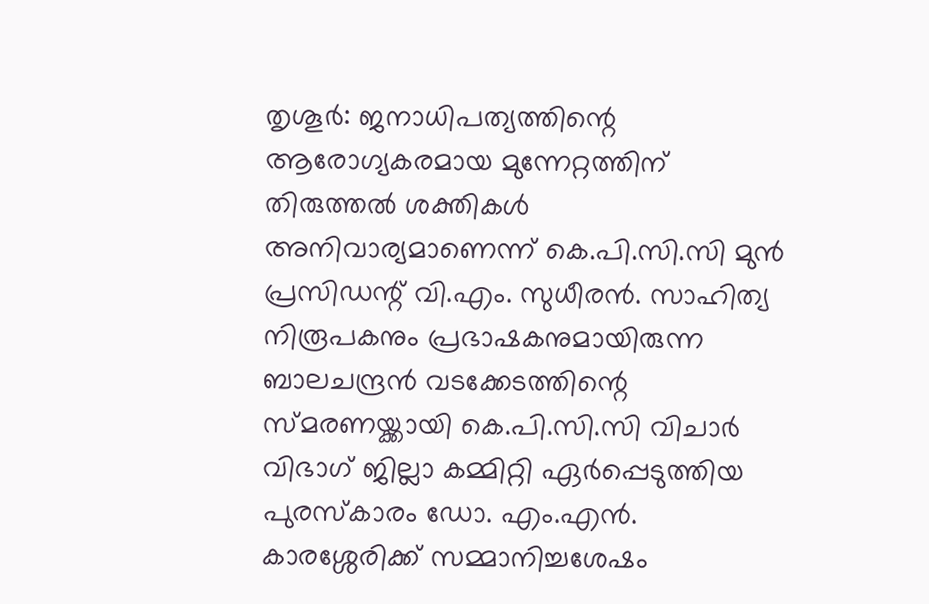തൃശൂർ: ജനാധിപത്യത്തിന്റെ ആരോഗ്യകരമായ മുന്നേറ്റത്തിന് തിരുത്തൽ ശക്തികൾ അനിവാര്യമാണെന്ന് കെ.പി.സി.സി മുൻ പ്രസിഡന്റ് വി.എം. സുധീരൻ. സാഹിത്യ നിരൂപകനും പ്രഭാഷകനുമായിരുന്ന ബാലചന്ദ്രൻ വടക്കേടത്തിന്റെ സ്മരണയ്ക്കായി കെ.പി.സി.സി വിചാർ വിഭാഗ് ജില്ലാ കമ്മിറ്റി ഏർപ്പെടുത്തിയ പുരസ്കാരം ഡോ. എം.എൻ. കാരശ്ശേരിക്ക് സമ്മാനിച്ചശേഷം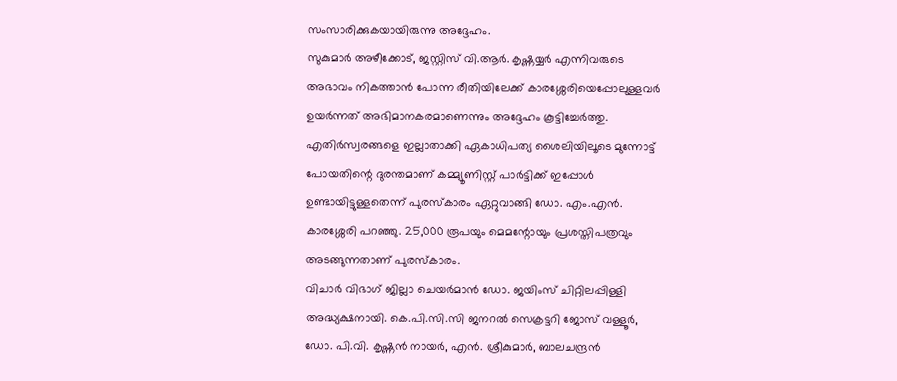സംസാരിക്കുകയായിരുന്നു അദ്ദേഹം.
സുകുമാർ അഴീക്കോട്, ജസ്റ്റിസ് വി.ആർ. കൃഷ്ണയ്യർ എന്നിവരുടെ അഭാവം നികത്താൻ പോന്ന രീതിയിലേക്ക് കാരശ്ശേരിയെപ്പോലുള്ളവർ ഉയർന്നത് അഭിമാനകരമാണെന്നും അദ്ദേഹം കൂട്ടിച്ചേർത്തു. എതിർസ്വരങ്ങളെ ഇല്ലാതാക്കി ഏകാധിപത്യ ശൈലിയിലൂടെ മുന്നോട്ട് പോയതിന്റെ ദുരന്തമാണ് കമ്മ്യൂണിസ്റ്റ് പാർട്ടിക്ക് ഇപ്പോൾ ഉണ്ടായിട്ടുള്ളതെന്ന് പുരസ്കാരം ഏറ്റുവാങ്ങി ഡോ. എം.എൻ. കാരശ്ശേരി പറഞ്ഞു. 25,000 രൂപയും മെമന്റോയും പ്രശസ്തിപത്രവും അടങ്ങുന്നതാണ് പുരസ്കാരം.
വിചാർ വിഭാഗ് ജില്ലാ ചെയർമാൻ ഡോ. ജയിംസ് ചിറ്റിലപ്പിള്ളി അദ്ധ്യക്ഷനായി. കെ.പി.സി.സി ജനറൽ സെക്രട്ടറി ജോസ് വള്ളൂർ, ഡോ. പി.വി. കൃഷ്ണൻ നായർ, എൻ. ശ്രീകുമാർ, ബാലചന്ദ്രൻ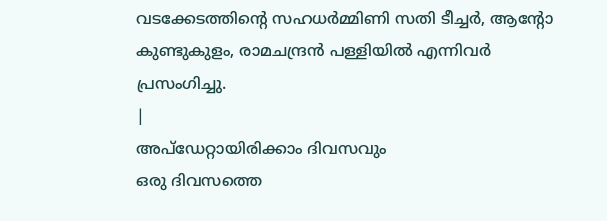വടക്കേടത്തിന്റെ സഹധർമ്മിണി സതി ടീച്ചർ, ആന്റോ കുണ്ടുകുളം, രാമചന്ദ്രൻ പള്ളിയിൽ എന്നിവർ പ്രസംഗിച്ചു.
|
അപ്ഡേറ്റായിരിക്കാം ദിവസവും
ഒരു ദിവസത്തെ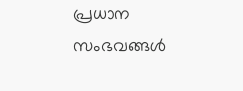പ്രധാന സംഭവങ്ങൾ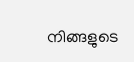നിങ്ങളുടെ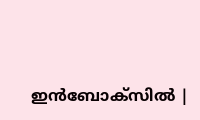ഇൻബോക്സിൽ |